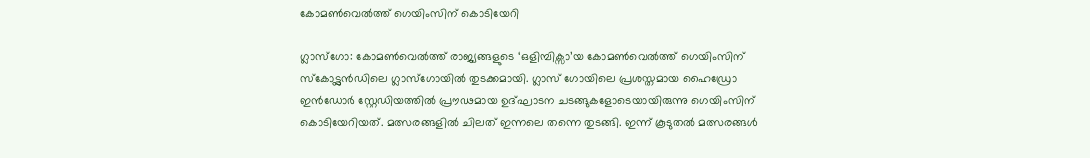കോമൺവെൽത്ത് ഗെയിംസിന് കൊടിയേറി

ഗ്ലാസ്ഗോ: കോമൺവെൽത്ത് രാജ്യങ്ങളുടെ ‘ഒളിമ്പിക്സാ’യ കോമൺവെൽത്ത് ഗെയിംസിന് സ്കോട്ട്ലൻഡിലെ ഗ്ലാസ്ഗോയിൽ തുടക്കമായി. ഗ്ലാസ് ഗോയിലെ പ്രശസ്തമായ ഹൈഡ്രോ ഇൻഡോർ സ്റ്റേഡിയത്തിൽ പ്രൗഢമായ ഉദ്ഘാടന ചടങ്ങുകളോടെയായിരുന്നു ഗെയിംസിന് കൊടിയേറിയത്. മത്സരങ്ങളിൽ ചിലത് ഇന്നലെ തന്നെ തുടങ്ങി. ഇന്ന് കൂടുതൽ മത്സരങ്ങൾ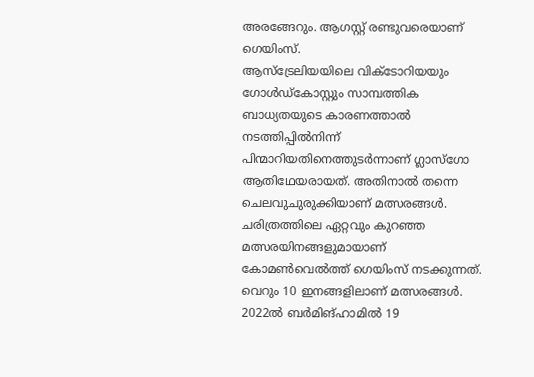അരങ്ങേറും. ആഗസ്റ്റ് രണ്ടുവരെയാണ് ഗെയിംസ്.
ആസ്ട്രേലിയയിലെ വിക്ടോറിയയും ഗോൾഡ്കോസ്റ്റും സാമ്പത്തിക ബാധ്യതയുടെ കാരണത്താൽ നടത്തിപ്പിൽനിന്ന് പിന്മാറിയതിനെത്തുടർന്നാണ് ഗ്ലാസ്ഗോ ആതിഥേയരായത്. അതിനാൽ തന്നെ ചെലവുചുരുക്കിയാണ് മത്സരങ്ങൾ. ചരിത്രത്തിലെ ഏറ്റവും കുറഞ്ഞ മത്സരയിനങ്ങളുമായാണ് കോമൺവെൽത്ത് ഗെയിംസ് നടക്കുന്നത്. വെറും 10 ഇനങ്ങളിലാണ് മത്സരങ്ങൾ. 2022ൽ ബർമിങ്ഹാമിൽ 19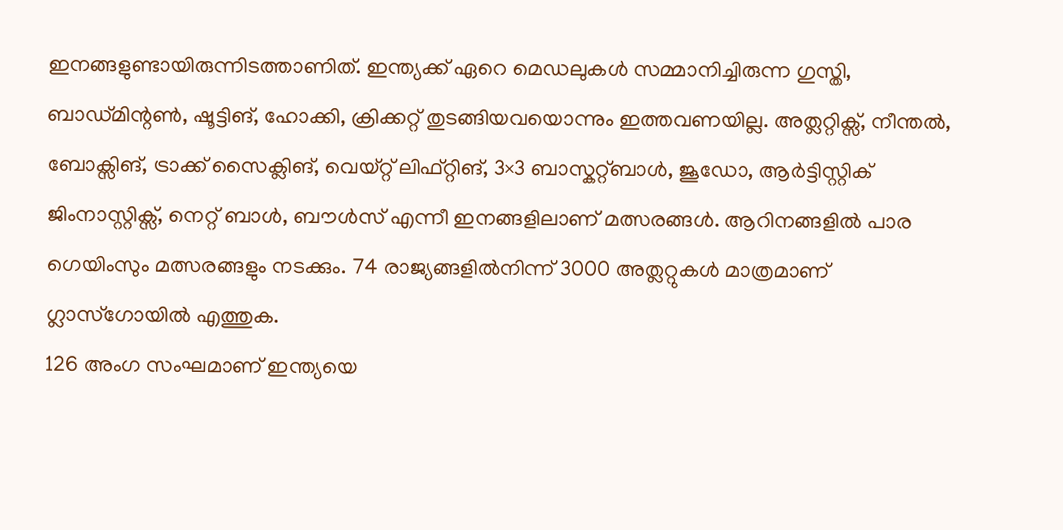ഇനങ്ങളുണ്ടായിരുന്നിടത്താണിത്. ഇന്ത്യക്ക് ഏറെ മെഡലുകൾ സമ്മാനിച്ചിരുന്ന ഗുസ്തി, ബാഡ്മിന്റൺ, ഷൂട്ടിങ്, ഹോക്കി, ക്രിക്കറ്റ് തുടങ്ങിയവയൊന്നും ഇത്തവണയില്ല. അത്ലറ്റിക്സ്, നീന്തൽ, ബോക്സിങ്, ട്രാക്ക് സൈക്ലിങ്, വെയ്റ്റ് ലിഫ്റ്റിങ്, 3×3 ബാസ്കറ്റ്ബാൾ, ജൂഡോ, ആർട്ടിസ്റ്റിക് ജിംനാസ്റ്റിക്സ്, നെറ്റ് ബാൾ, ബൗൾസ് എന്നീ ഇനങ്ങളിലാണ് മത്സരങ്ങൾ. ആറിനങ്ങളിൽ പാര ഗെയിംസും മത്സരങ്ങളും നടക്കും. 74 രാജ്യങ്ങളിൽനിന്ന് 3000 അത്ലറ്റുകൾ മാത്രമാണ് ഗ്ലാസ്ഗോയിൽ എത്തുക.
126 അംഗ സംഘമാണ് ഇന്ത്യയെ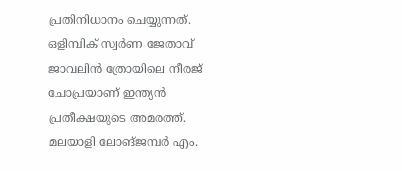പ്രതിനിധാനം ചെയ്യുന്നത്. ഒളിമ്പിക് സ്വർണ ജേതാവ് ജാവലിൻ ത്രോയിലെ നീരജ് ചോപ്രയാണ് ഇന്ത്യൻ പ്രതീക്ഷയുടെ അമരത്ത്. മലയാളി ലോങ്ജമ്പർ എം.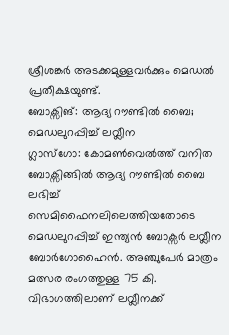ശ്രീശങ്കർ അടക്കമുള്ളവർക്കും മെഡൽ പ്രതീക്ഷയുണ്ട്.
ബോക്സിങ്: ആദ്യ റൗണ്ടിൽ ബൈ; മെഡലുറപ്പിച്ച് ലവ്ലീന
ഗ്ലാസ്ഗോ: കോമൺവെൽത്ത് വനിത ബോക്സിങ്ങിൽ ആദ്യ റൗണ്ടിൽ ബൈ ലഭിച്ച് സെമിഫൈനലിലെത്തിയതോടെ മെഡലുറപ്പിച്ച് ഇന്ത്യൻ ബോക്സർ ലവ്ലീന ബോർഗോഹൈൻ. അഞ്ചുപേർ മാത്രം മത്സര രംഗത്തുള്ള 75 കി. വിഭാഗത്തിലാണ് ലവ്ലീനക്ക്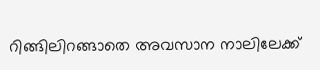റിങ്ങിലിറങ്ങാതെ അവസാന നാലിലേക്ക്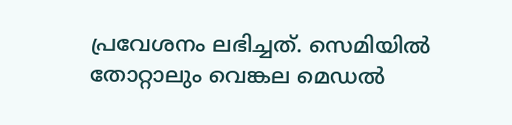പ്രവേശനം ലഭിച്ചത്. സെമിയിൽ തോറ്റാലും വെങ്കല മെഡൽ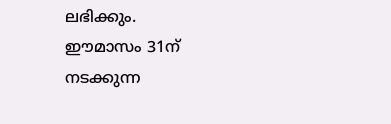ലഭിക്കും.
ഈമാസം 31ന് നടക്കുന്ന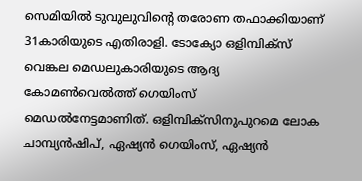സെമിയിൽ ടുവുലുവിന്റെ തരോണ തഫാക്കിയാണ് 31കാരിയുടെ എതിരാളി. ടോക്യോ ഒളിമ്പിക്സ് വെങ്കല മെഡലുകാരിയുടെ ആദ്യ കോമൺവെൽത്ത് ഗെയിംസ് മെഡൽനേട്ടമാണിത്. ഒളിമ്പിക്സിനുപുറമെ ലോക ചാമ്പ്യൻഷിപ്, ഏഷ്യൻ ഗെയിംസ്, ഏഷ്യൻ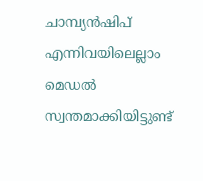ചാമ്പ്യൻഷിപ് എന്നിവയിലെല്ലാം മെഡൽ സ്വന്തമാക്കിയിട്ടുണ്ട്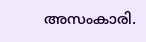അസംകാരി.